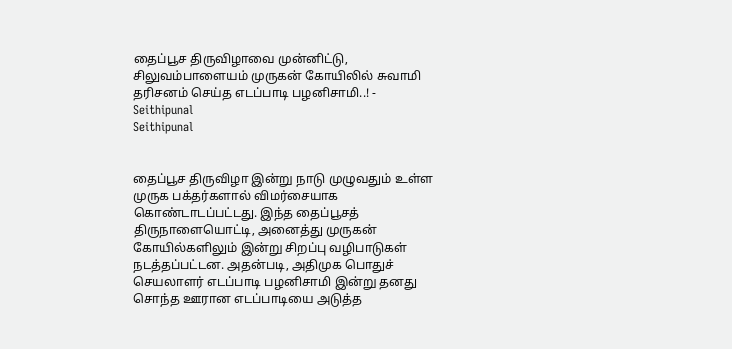தைப்பூச திருவிழாவை முன்னிட்டு, சிலுவம்பாளையம் முருகன் கோயிலில் சுவாமி தரிசனம் செய்த எடப்பாடி பழனிசாமி..! - Seithipunal
Seithipunal


தைப்பூச திருவிழா இன்று நாடு முழுவதும் உள்ள முருக பக்தர்களால் விமர்சையாக கொண்டாடப்பட்டது. இந்த தைப்பூசத் திருநாளையொட்டி, அனைத்து முருகன் கோயில்களிலும் இன்று சிறப்பு வழிபாடுகள் நடத்தப்பட்டன. அதன்படி, அதிமுக பொதுச் செயலாளர் எடப்பாடி பழனிசாமி இன்று தனது சொந்த ஊரான எடப்பாடியை அடுத்த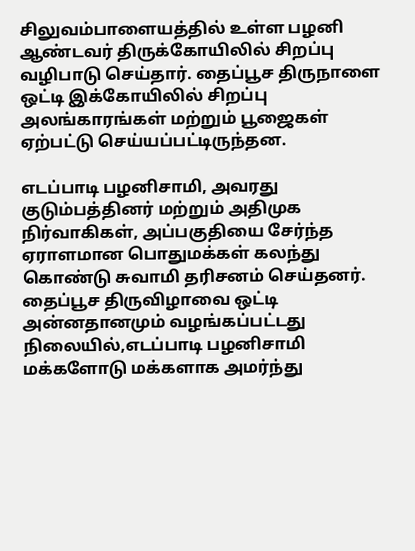சிலுவம்பாளையத்தில் உள்ள பழனி ஆண்டவர் திருக்கோயிலில் சிறப்பு வழிபாடு செய்தார். தைப்பூச திருநாளை ஒட்டி இக்கோயிலில் சிறப்பு அலங்காரங்கள் மற்றும் பூஜைகள் ஏற்பட்டு செய்யப்பட்டிருந்தன.

எடப்பாடி பழனிசாமி, அவரது குடும்பத்தினர் மற்றும் அதிமுக நிர்வாகிகள், அப்பகுதியை சேர்ந்த ஏராளமான பொதுமக்கள் கலந்து கொண்டு சுவாமி தரிசனம் செய்தனர். தைப்பூச திருவிழாவை ஒட்டி அன்னதானமும் வழங்கப்பட்டது நிலையில்,எடப்பாடி பழனிசாமி மக்களோடு மக்களாக அமர்ந்து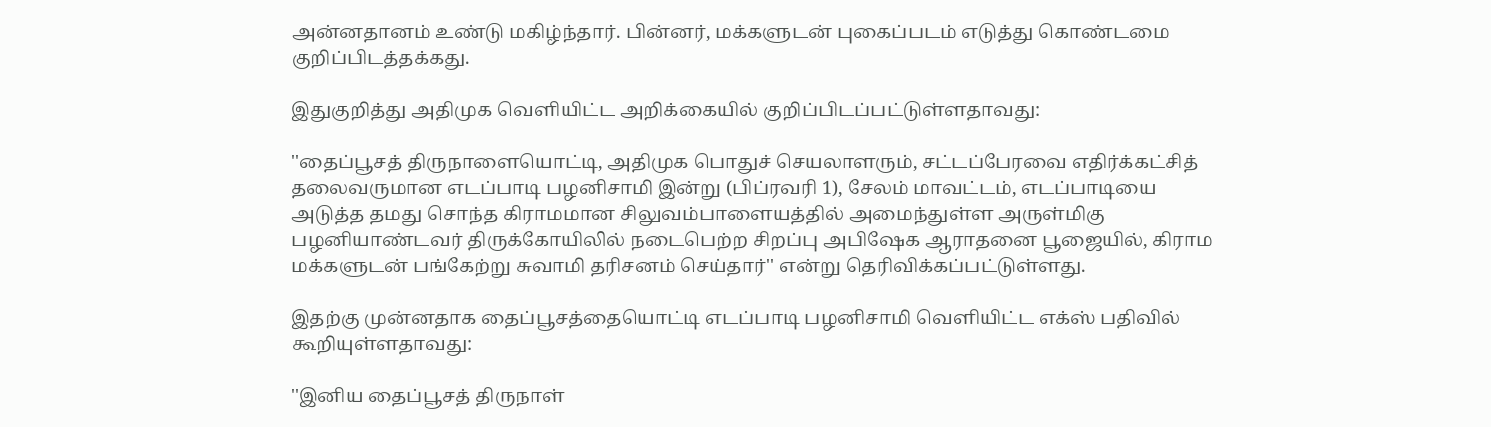அன்னதானம் உண்டு மகிழ்ந்தார். பின்னர், மக்களுடன் புகைப்படம் எடுத்து கொண்டமை குறிப்பிடத்தக்கது.

இதுகுறித்து அதிமுக வெளியிட்ட அறிக்கையில் குறிப்பிடப்பட்டுள்ளதாவது:

''தைப்பூசத் திருநாளையொட்டி, அதிமுக பொதுச் செயலாளரும், சட்டப்பேரவை எதிர்க்கட்சித் தலைவருமான எடப்பாடி பழனிசாமி இன்று (பிப்ரவரி 1), சேலம் மாவட்டம், எடப்பாடியை அடுத்த தமது சொந்த கிராமமான சிலுவம்பாளையத்தில் அமைந்துள்ள அருள்மிகு பழனியாண்டவர் திருக்கோயிலில் நடைபெற்ற சிறப்பு அபிஷேக ஆராதனை பூஜையில், கிராம மக்களுடன் பங்கேற்று சுவாமி தரிசனம் செய்தார்'' என்று தெரிவிக்கப்பட்டுள்ளது.

இதற்கு முன்னதாக தைப்பூசத்தையொட்டி எடப்பாடி பழனிசாமி வெளியிட்ட எக்ஸ் பதிவில் கூறியுள்ளதாவது:

''இனிய தைப்பூசத் திருநாள்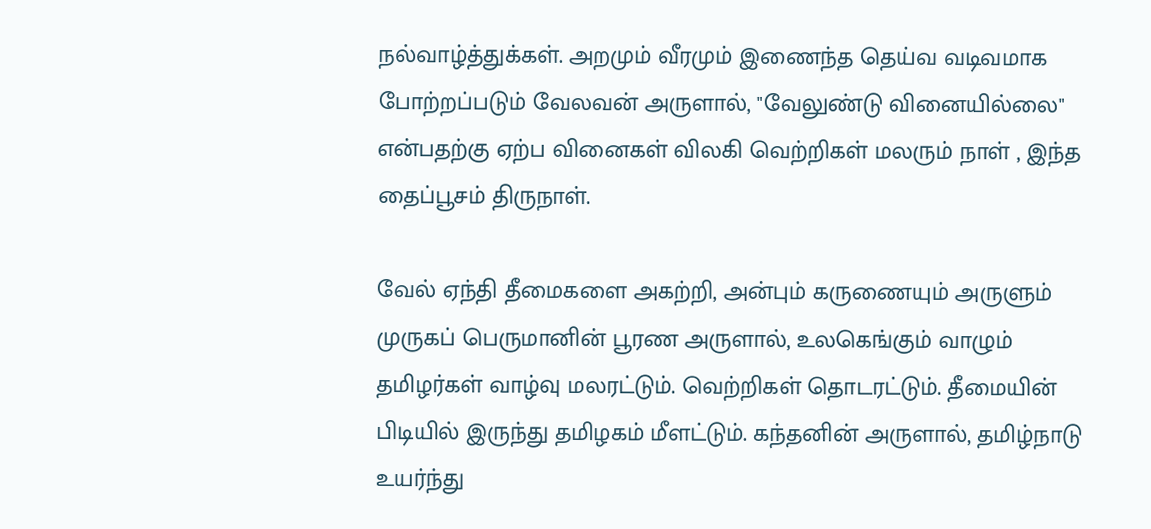நல்வாழ்த்துக்கள். அறமும் வீரமும் இணைந்த தெய்வ வடிவமாக போற்றப்படும் வேலவன் அருளால், "வேலுண்டு வினையில்லை" என்பதற்கு ஏற்ப வினைகள் விலகி வெற்றிகள் மலரும் நாள் , இந்த தைப்பூசம் திருநாள்.

வேல் ஏந்தி தீமைகளை அகற்றி, அன்பும் கருணையும் அருளும் முருகப் பெருமானின் பூரண அருளால், உலகெங்கும் வாழும் தமிழர்கள் வாழ்வு மலரட்டும். வெற்றிகள் தொடரட்டும். தீமையின் பிடியில் இருந்து தமிழகம் மீளட்டும். கந்தனின் அருளால், தமிழ்நாடு உயர்ந்து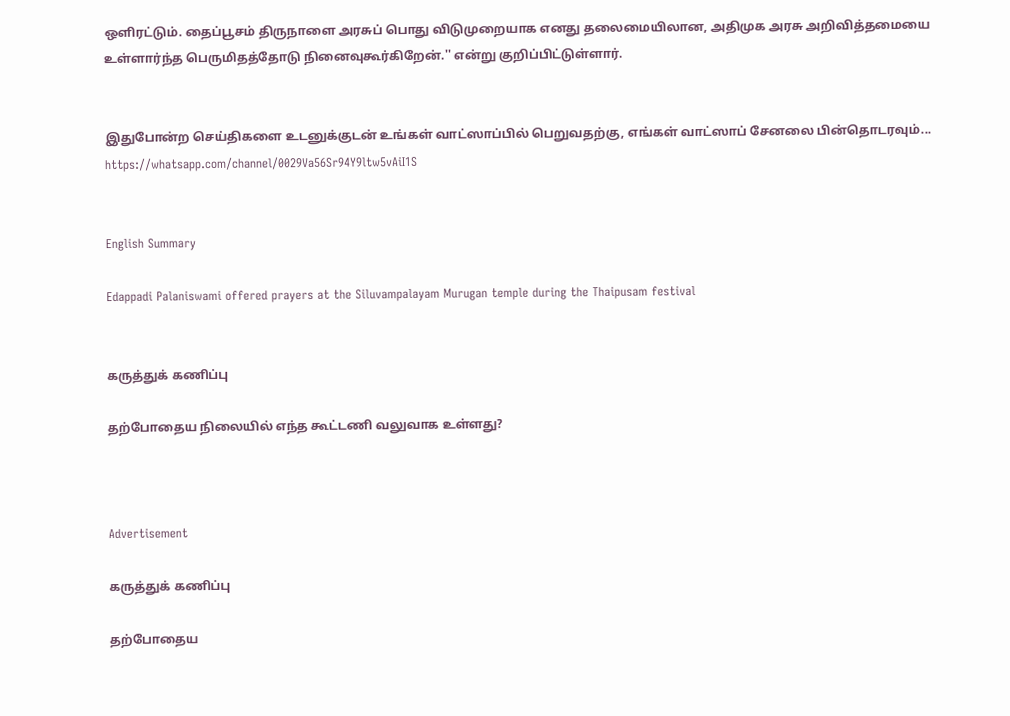ஒளிரட்டும். தைப்பூசம் திருநாளை அரசுப் பொது விடுமுறையாக எனது தலைமையிலான, அதிமுக அரசு அறிவித்தமையை உள்ளார்ந்த பெருமிதத்தோடு நினைவுகூர்கிறேன்.'' என்று குறிப்பிட்டுள்ளார்.


இதுபோன்ற செய்திகளை உடனுக்குடன் உங்கள் வாட்ஸாப்பில் பெறுவதற்கு, எங்கள் வாட்ஸாப் சேனலை பின்தொடரவும்... https://whatsapp.com/channel/0029Va56Sr94Y9ltw5vAiI1S


English Summary

Edappadi Palaniswami offered prayers at the Siluvampalayam Murugan temple during the Thaipusam festival


கருத்துக் கணிப்பு

தற்போதைய நிலையில் எந்த கூட்டணி வலுவாக உள்ளது?



Advertisement

கருத்துக் கணிப்பு

தற்போதைய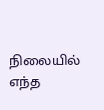நிலையில் எந்த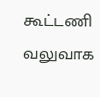கூட்டணி வலுவாக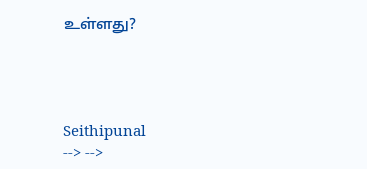உள்ளது?




Seithipunal
--> -->